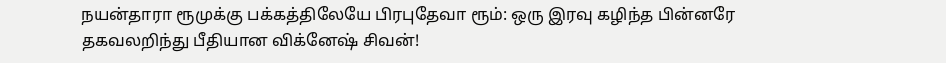நயன்தாரா ரூமுக்கு பக்கத்திலேயே பிரபுதேவா ரூம்: ஒரு இரவு கழிந்த பின்னரே தகவலறிந்து பீதியான விக்னேஷ் சிவன்!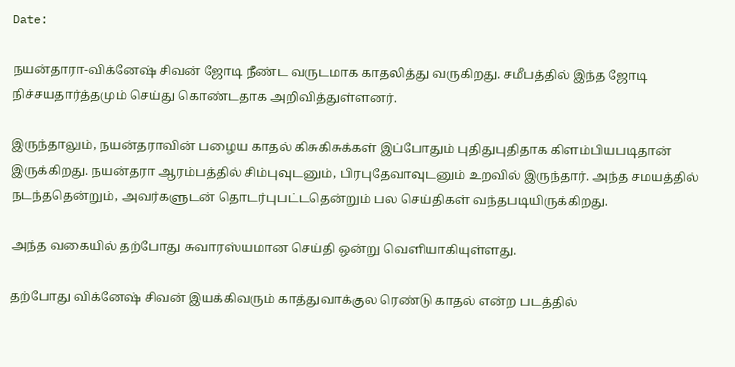Date:

நயன்தாரா-விக்னேஷ் சிவன் ஜோடி நீண்ட வருடமாக காதலித்து வருகிறது. சமீபத்தில் இந்த ஜோடி நிச்சயதார்த்தமும் செய்து கொண்டதாக அறிவித்துள்ளனர்.

இருந்தாலும், நயன்தராவின் பழைய காதல் கிசுகிசுக்கள் இப்போதும் புதிதுபுதிதாக கிளம்பியபடிதான் இருக்கிறது. நயன்தரா ஆரம்பத்தில் சிம்புவுடனும், பிரபுதேவாவுடனும் உறவில் இருந்தார். அந்த சமயத்தில் நடந்ததென்றும், அவர்களுடன் தொடர்புபட்டதென்றும் பல செய்திகள் வந்தபடியிருக்கிறது.

அந்த வகையில் தற்போது சுவாரஸ்யமான செய்தி ஒன்று வெளியாகியுள்ளது.

தற்போது விக்னேஷ் சிவன் இயக்கிவரும் காத்துவாக்குல ரெண்டு காதல் என்ற படத்தில்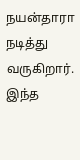நயன்தாரா நடித்து வருகிறார். இந்த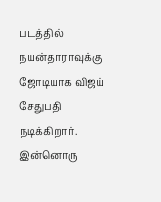படத்தில் நயன்தாராவுக்கு ஜோடியாக விஜய் சேதுபதி நடிக்கிறார். இன்னொரு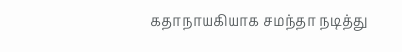கதாநாயகியாக சமந்தா நடித்து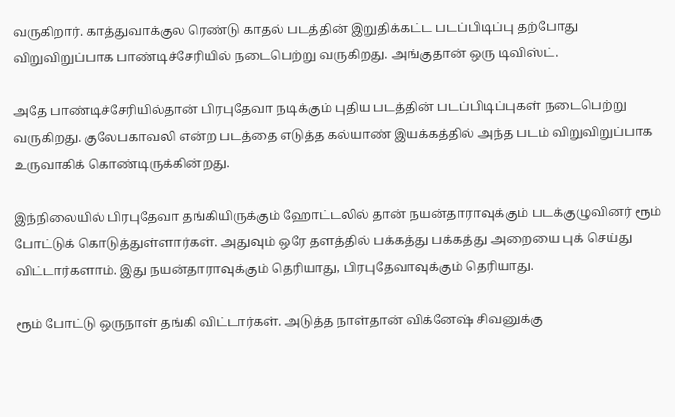வருகிறார். காத்துவாக்குல ரெண்டு காதல் படத்தின் இறுதிக்கட்ட படப்பிடிப்பு தற்போது விறுவிறுப்பாக பாண்டிச்சேரியில் நடைபெற்று வருகிறது. அங்குதான் ஒரு டிவிஸ்ட்.

அதே பாண்டிச்சேரியில்தான் பிரபுதேவா நடிக்கும் புதிய படத்தின் படப்பிடிப்புகள் நடைபெற்று வருகிறது. குலேபகாவலி என்ற படத்தை எடுத்த கல்யாண் இயக்கத்தில் அந்த படம் விறுவிறுப்பாக உருவாகிக் கொண்டிருக்கின்றது.

இந்நிலையில் பிரபுதேவா தங்கியிருக்கும் ஹோட்டலில் தான் நயன்தாராவுக்கும் படக்குழுவினர் ரூம் போட்டுக் கொடுத்துள்ளார்கள். அதுவும் ஒரே தளத்தில் பக்கத்து பக்கத்து அறையை புக் செய்து விட்டார்களாம். இது நயன்தாராவுக்கும் தெரியாது, பிரபுதேவாவுக்கும் தெரியாது.

ரூம் போட்டு ஒருநாள் தங்கி விட்டார்கள். அடுத்த நாள்தான் விக்னேஷ் சிவனுக்கு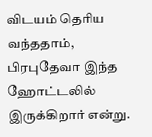விடயம் தெரிய வந்ததாம், பிரபுதேவா இந்த ஹோட்டலில் இருக்கிறார் என்று.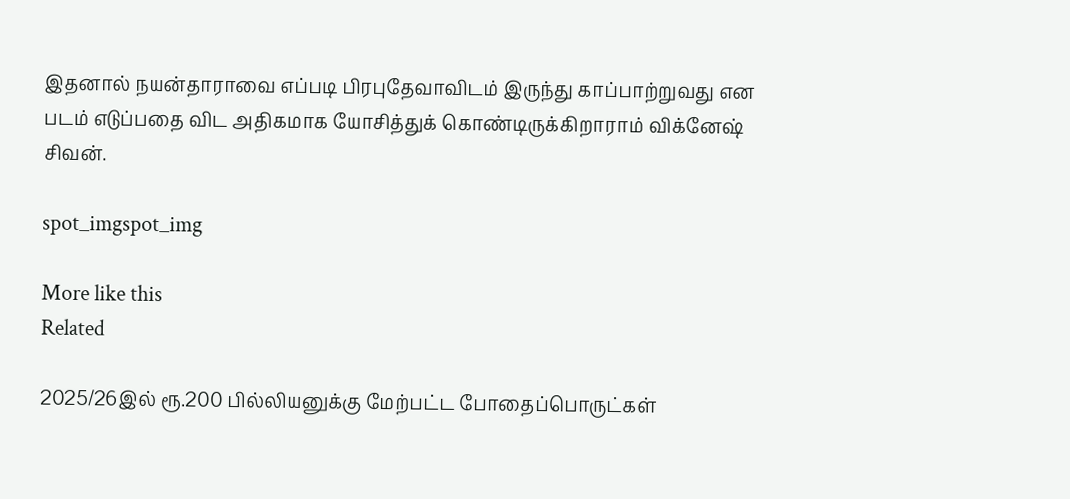இதனால் நயன்தாராவை எப்படி பிரபுதேவாவிடம் இருந்து காப்பாற்றுவது என படம் எடுப்பதை விட அதிகமாக யோசித்துக் கொண்டிருக்கிறாராம் விக்னேஷ் சிவன்.

spot_imgspot_img

More like this
Related

2025/26இல் ரூ.200 பில்லியனுக்கு மேற்பட்ட போதைப்பொருட்கள்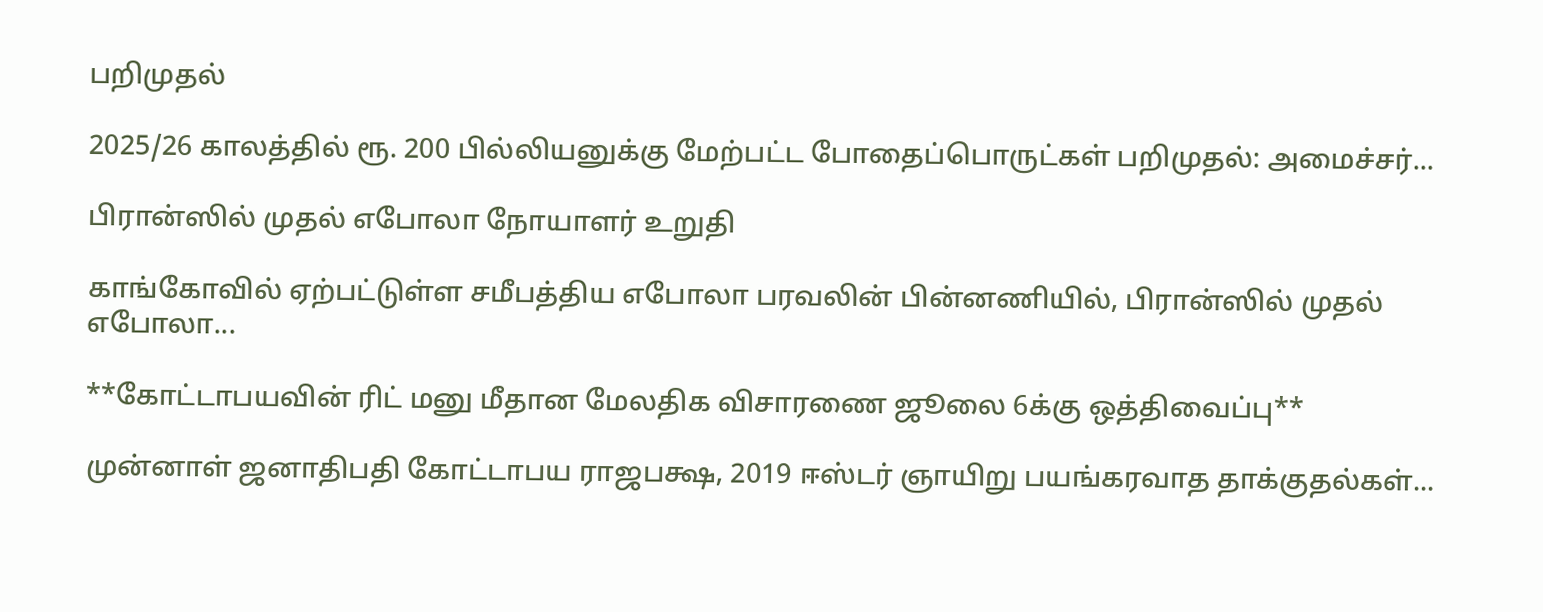பறிமுதல்

2025/26 காலத்தில் ரூ. 200 பில்லியனுக்கு மேற்பட்ட போதைப்பொருட்கள் பறிமுதல்: அமைச்சர்...

பிரான்ஸில் முதல் எபோலா நோயாளர் உறுதி

காங்கோவில் ஏற்பட்டுள்ள சமீபத்திய எபோலா பரவலின் பின்னணியில், பிரான்ஸில் முதல் எபோலா...

**கோட்டாபயவின் ரிட் மனு மீதான மேலதிக விசாரணை ஜூலை 6க்கு ஒத்திவைப்பு**

முன்னாள் ஜனாதிபதி கோட்டாபய ராஜபக்ஷ, 2019 ஈஸ்டர் ஞாயிறு பயங்கரவாத தாக்குதல்கள்...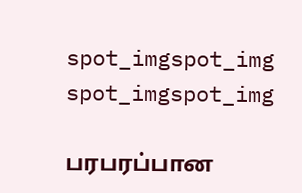spot_imgspot_img
spot_imgspot_img

பரபரப்பான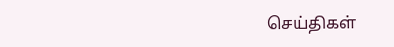செய்திகள்